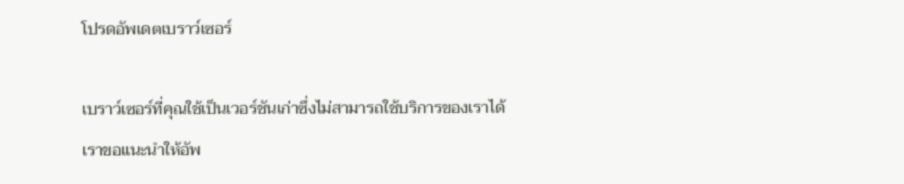โปรดอัพเดตเบราว์เซอร์

เบราว์เซอร์ที่คุณใช้เป็นเวอร์ชันเก่าซึ่งไม่สามารถใช้บริการของเราได้ เราขอแนะนำให้อัพ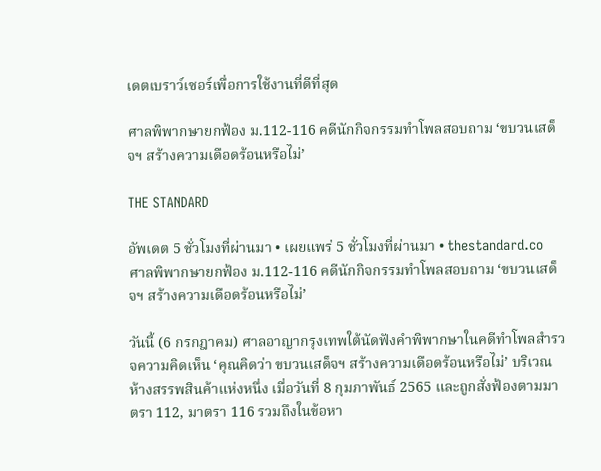เดตเบราว์เซอร์เพื่อการใช้งานที่ดีที่สุด

ศาลพิพากษายกฟ้อง ม.112-116 คดีนักกิจกรรมทำโพลสอบถาม ‘ขบวนเสด็จฯ สร้างความเดือดร้อนหรือไม่’

THE STANDARD

อัพเดต 5 ชั่วโมงที่ผ่านมา • เผยแพร่ 5 ชั่วโมงที่ผ่านมา • thestandard.co
ศาลพิพากษายกฟ้อง ม.112-116 คดีนักกิจกรรมทำโพลสอบถาม ‘ขบวนเสด็จฯ สร้างความเดือดร้อนหรือไม่’

วันนี้ (6 กรกฎาคม) ศาลอาญากรุงเทพใต้นัดฟังคำพิพากษาในคดีทำโพลสำรวจความคิดเห็น ‘คุณคิดว่า ขบวนเสด็จฯ สร้างความเดือดร้อนหรือไม่’ บริเวณห้างสรรพสินค้าแห่งหนึ่ง เมื่อวันที่ 8 กุมภาพันธ์ 2565 และถูกสั่งฟ้องตามมาตรา 112, มาตรา 116 รวมถึงในข้อหา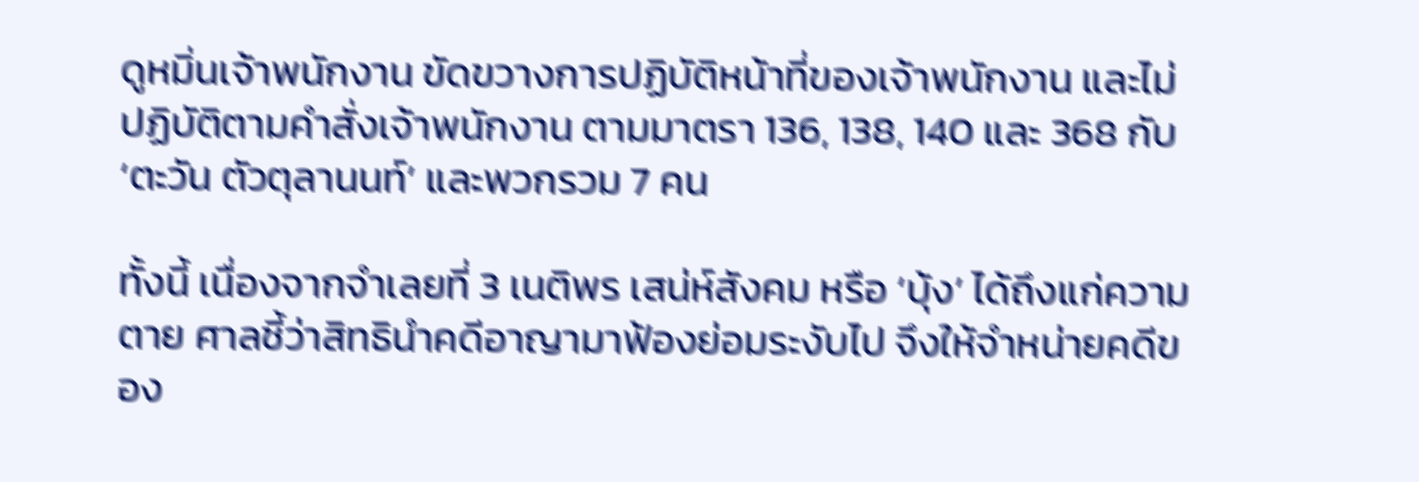ดูหมิ่นเจ้าพนักงาน ขัดขวางการปฏิบัติหน้าที่ของเจ้าพนักงาน และไม่ปฏิบัติตามคำสั่งเจ้าพนักงาน ตามมาตรา 136, 138, 140 และ 368 กับ ‘ตะวัน ตัวตุลานนท์’ และพวกรวม 7 คน

ทั้งนี้ เนื่องจากจำเลยที่ 3 เนติพร เสน่ห์สังคม หรือ ‘บุ้ง’ ได้ถึงแก่ความตาย ศาลชี้ว่าสิทธินำคดีอาญามาฟ้องย่อมระงับไป จึงให้จำหน่ายคดีของ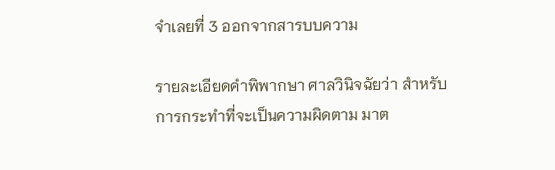จำเลยที่ 3 ออกจากสารบบความ

รายละเอียดคำพิพากษา ศาลวินิจฉัยว่า สำหรับการกระทำที่จะเป็นความผิดตาม มาต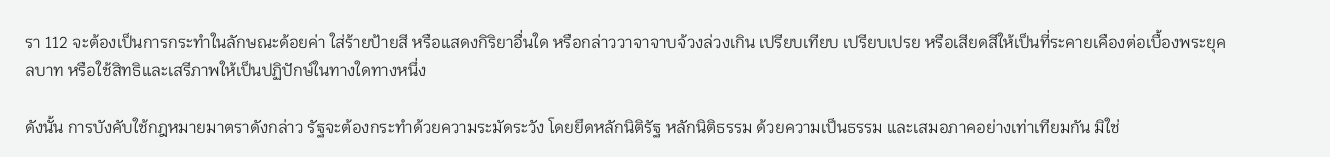รา 112 จะต้องเป็นการกระทำในลักษณะด้อยค่า ใส่ร้ายป้ายสี หรือแสดงกิริยาอื่นใด หรือกล่าววาจาจาบจ้วงล่วงเกิน เปรียบเทียบ เปรียบเปรย หรือเสียดสีให้เป็นที่ระคายเคืองต่อเบื้องพระยุคลบาท หรือใช้สิทธิและเสรีภาพให้เป็นปฏิปักษ์ในทางใดทางหนึ่ง

ดังนั้น การบังคับใช้กฎหมายมาตราดังกล่าว รัฐจะต้องกระทำด้วยความระมัดระวัง โดยยึดหลักนิติรัฐ หลักนิติธรรม ด้วยความเป็นธรรม และเสมอภาคอย่างเท่าเทียมกัน มิใช่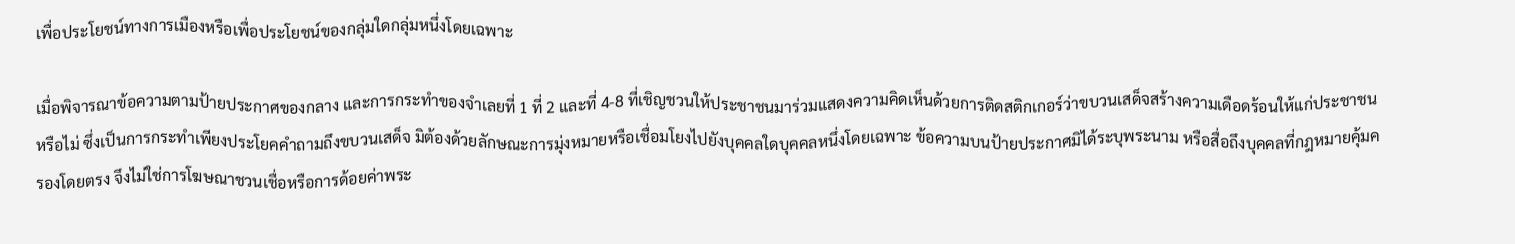เพื่อประโยชน์ทางการเมืองหรือเพื่อประโยชน์ของกลุ่มใดกลุ่มหนึ่งโดยเฉพาะ

เมื่อพิจารณาข้อความตามป้ายประกาศของกลาง และการกระทำของจำเลยที่ 1 ที่ 2 และที่ 4-8 ที่เชิญชวนให้ประชาชนมาร่วมแสดงความคิดเห็นด้วยการติดสติกเกอร์ว่าขบวนเสด็จสร้างความเดือดร้อนให้แก่ประชาชนหรือไม่ ซึ่งเป็นการกระทำเพียงประโยคคำถามถึงขบวนเสด็จ มิต้องด้วยลักษณะการมุ่งหมายหรือเชื่อมโยงไปยังบุคคลใดบุคคลหนึ่งโดยเฉพาะ ข้อความบนป้ายประกาศมิได้ระบุพระนาม หรือสื่อถึงบุคคลที่กฎหมายคุ้มครองโดยตรง จึงไม่ใช่การโฆษณาชวนเชื่อหรือการด้อยค่าพระ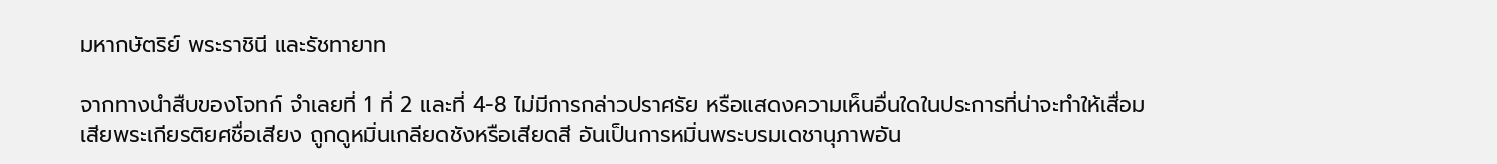มหากษัตริย์ พระราชินี และรัชทายาท

จากทางนำสืบของโจทก์ จำเลยที่ 1 ที่ 2 และที่ 4-8 ไม่มีการกล่าวปราศรัย หรือแสดงความเห็นอื่นใดในประการที่น่าจะทำให้เสื่อมเสียพระเกียรติยศชื่อเสียง ถูกดูหมิ่นเกลียดชังหรือเสียดสี อันเป็นการหมิ่นพระบรมเดชานุภาพอัน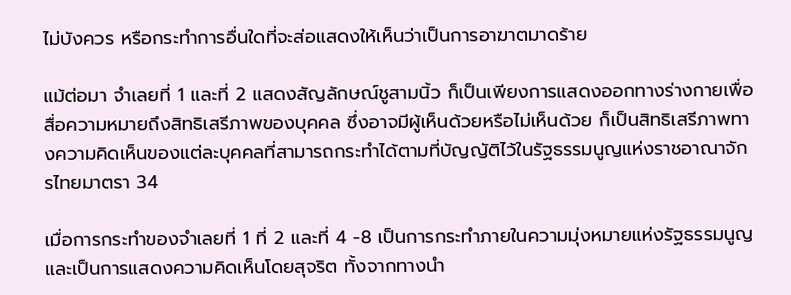ไม่บังควร หรือกระทำการอื่นใดที่จะส่อแสดงให้เห็นว่าเป็นการอาฆาตมาดร้าย

แม้ต่อมา จำเลยที่ 1 และที่ 2 แสดงสัญลักษณ์ชูสามนิ้ว ก็เป็นเพียงการแสดงออกทางร่างกายเพื่อสื่อความหมายถึงสิทธิเสรีภาพของบุคคล ซึ่งอาจมีผู้เห็นด้วยหรือไม่เห็นด้วย ก็เป็นสิทธิเสรีภาพทางความคิดเห็นของแต่ละบุคคลที่สามารถกระทำได้ตามที่บัญญัติไว้ในรัฐธรรมนูญแห่งราชอาณาจักรไทยมาตรา 34

เมื่อการกระทำของจำเลยที่ 1 ที่ 2 และที่ 4 -8 เป็นการกระทำภายในความมุ่งหมายแห่งรัฐธรรมนูญ และเป็นการแสดงความคิดเห็นโดยสุจริต ทั้งจากทางนำ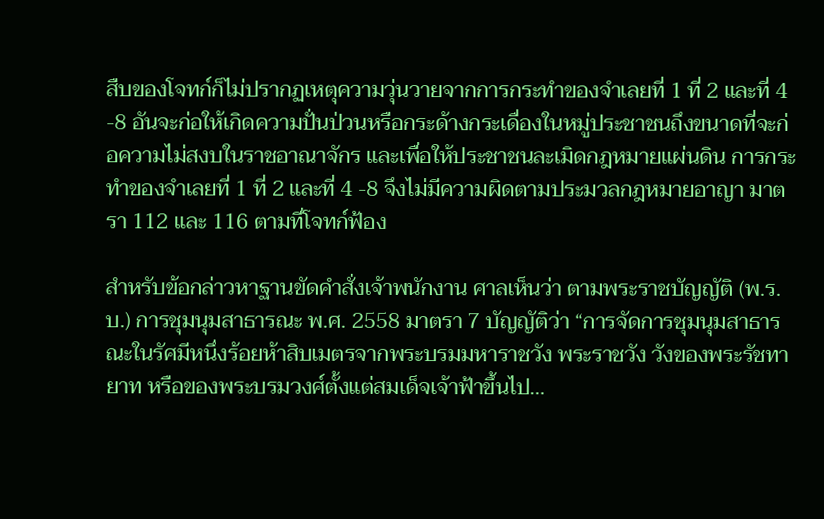สืบของโจทก์ก็ไม่ปรากฏเหตุความวุ่นวายจากการกระทำของจำเลยที่ 1 ที่ 2 และที่ 4 -8 อันจะก่อให้เกิดความปั่นป่วนหรือกระด้างกระเดื่องในหมู่ประชาชนถึงขนาดที่จะก่อความไม่สงบในราชอาณาจักร และเพื่อให้ประชาชนละเมิดกฎหมายแผ่นดิน การกระทำของจำเลยที่ 1 ที่ 2 และที่ 4 -8 จึงไม่มีความผิดตามประมวลกฎหมายอาญา มาตรา 112 และ 116 ตามที่โจทก์ฟ้อง

สำหรับข้อกล่าวหาฐานขัดคำสั่งเจ้าพนักงาน ศาลเห็นว่า ตามพระราชบัญญัติ (พ.ร.บ.) การชุมนุมสาธารณะ พ.ศ. 2558 มาตรา 7 บัญญัติว่า “การจัดการชุมนุมสาธารณะในรัศมีหนึ่งร้อยห้าสิบเมตรจากพระบรมมหาราชวัง พระราชวัง วังของพระรัชทายาท หรือของพระบรมวงศ์ตั้งแต่สมเด็จเจ้าฟ้าขึ้นไป…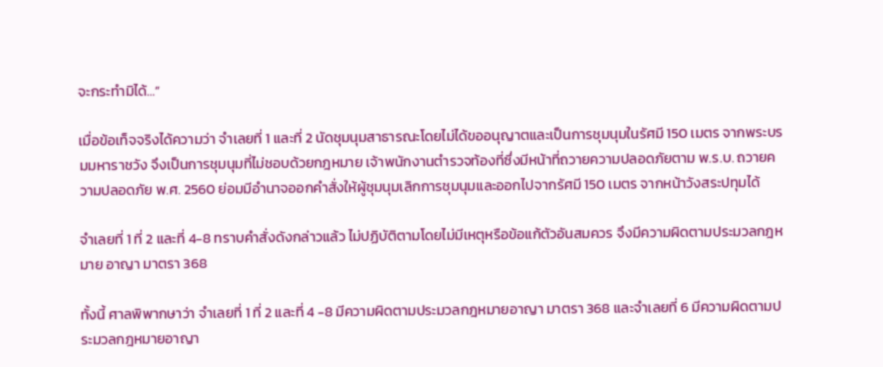จะกระทำมิได้…”

เมื่อข้อเท็จจริงได้ความว่า จำเลยที่ 1 และที่ 2 นัดชุมนุมสาธารณะโดยไม่ได้ขออนุญาตและเป็นการชุมนุมในรัศมี 150 เมตร จากพระบรมมหาราชวัง จึงเป็นการชุมนุมที่ไม่ชอบด้วยกฎหมาย เจ้าพนักงานตำรวจท้องที่ซึ่งมีหน้าที่ถวายความปลอดภัยตาม พ.ร.บ. ถวายความปลอดภัย พ.ศ. 2560 ย่อมมีอำนาจออกคำสั่งให้ผู้ชุมนุมเลิกการชุมนุมและออกไปจากรัศมี 150 เมตร จากหน้าวังสระปทุมได้

จำเลยที่ 1 ที่ 2 และที่ 4-8 ทราบคำสั่งดังกล่าวแล้ว ไม่ปฏิบัติตามโดยไม่มีเหตุหรือข้อแก้ตัวอันสมควร จึงมีความผิดตามประมวลกฎหมาย อาญา มาตรา 368

ทั้งนี้ ศาลพิพากษาว่า จำเลยที่ 1 ที่ 2 และที่ 4 -8 มีความผิดตามประมวลกฎหมายอาญา มาตรา 368 และจำเลยที่ 6 มีความผิดตามประมวลกฎหมายอาญา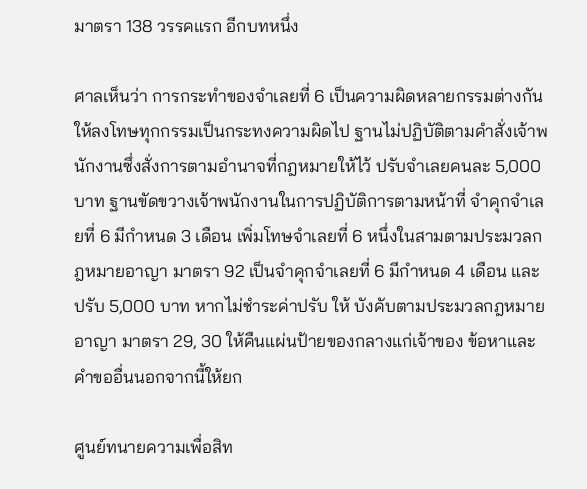มาตรา 138 วรรคแรก อีกบทหนึ่ง

ศาลเห็นว่า การกระทำของจำเลยที่ 6 เป็นความผิดหลายกรรมต่างกัน ให้ลงโทษทุกกรรมเป็นกระทงความผิดไป ฐานไม่ปฏิบัติตามคำสั่งเจ้าพนักงานซึ่งสั่งการตามอำนาจที่กฎหมายให้ไว้ ปรับจำเลยคนละ 5,000 บาท ฐานขัดขวางเจ้าพนักงานในการปฏิบัติการตามหน้าที่ จำคุกจำเลยที่ 6 มีกำหนด 3 เดือน เพิ่มโทษจำเลยที่ 6 หนึ่งในสามตามประมวลกฎหมายอาญา มาตรา 92 เป็นจำคุกจำเลยที่ 6 มีกำหนด 4 เดือน และปรับ 5,000 บาท หากไม่ชำระค่าปรับ ให้ บังคับตามประมวลกฎหมายอาญา มาตรา 29, 30 ให้คืนแผ่นป้ายของกลางแก่เจ้าของ ข้อหาและคำขออื่นนอกจากนี้ให้ยก

ศูนย์ทนายความเพื่อสิท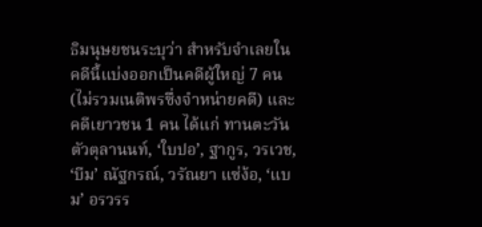ธิมนุษยชนระบุว่า สำหรับจำเลยในคดีนี้แบ่งออกเป็นคดีผู้ใหญ่ 7 คน (ไม่รวมเนติพรซึ่งจำหน่ายคดี) และคดีเยาวชน 1 คน ได้แก่ ทานตะวัน ตัวตุลานนท์, ‘ใบปอ’, ฐากูร, วรเวช, ‘บีม’ ณัฐกรณ์, วรัณยา แซ่ง้อ, ‘แบม’ อรวรร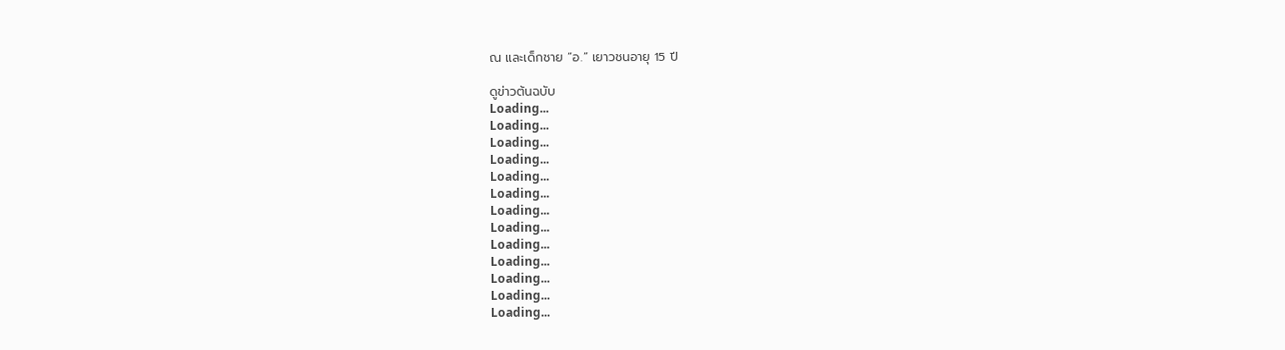ณ และเด็กชาย “อ.” เยาวชนอายุ 15 ปี

ดูข่าวต้นฉบับ
Loading...
Loading...
Loading...
Loading...
Loading...
Loading...
Loading...
Loading...
Loading...
Loading...
Loading...
Loading...
Loading...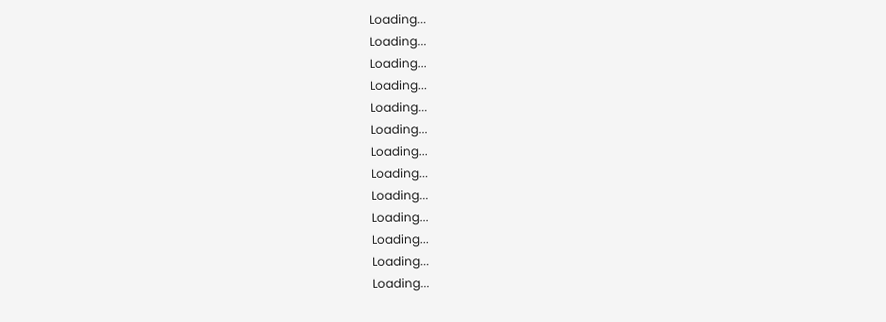Loading...
Loading...
Loading...
Loading...
Loading...
Loading...
Loading...
Loading...
Loading...
Loading...
Loading...
Loading...
Loading...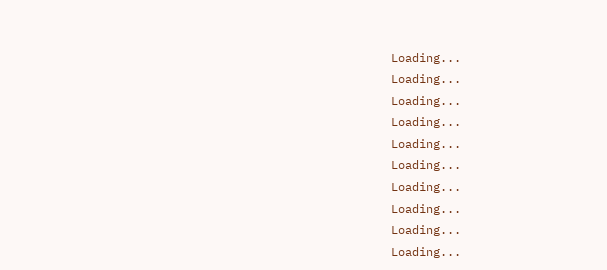Loading...
Loading...
Loading...
Loading...
Loading...
Loading...
Loading...
Loading...
Loading...
Loading...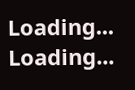Loading...
Loading...